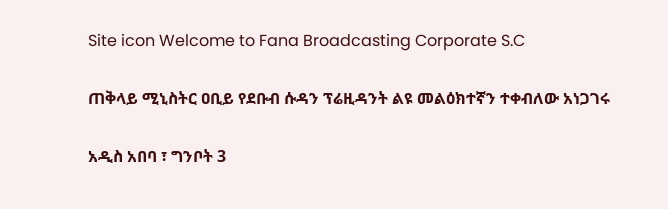Site icon Welcome to Fana Broadcasting Corporate S.C

ጠቅላይ ሚኒስትር ዐቢይ የደቡብ ሱዳን ፕሬዚዳንት ልዩ መልዕክተኛን ተቀብለው አነጋገሩ

አዲስ አበባ ፣ ግንቦት 3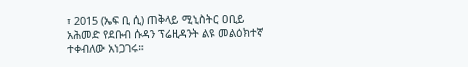፣ 2015 (ኤፍ ቢ ሲ) ጠቅላይ ሚኒስትር ዐቢይ አሕመድ የደቡብ ሱዳን ፕሬዚዳንት ልዩ መልዕክተኛ ተቀብለው አነጋገሩ።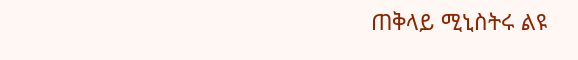ጠቅላይ ሚኒስትሩ ልዩ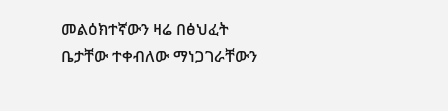መልዕክተኛውን ዛሬ በፅህፈት ቤታቸው ተቀብለው ማነጋገራቸውን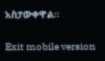አስታውቀዋል።

Exit mobile version